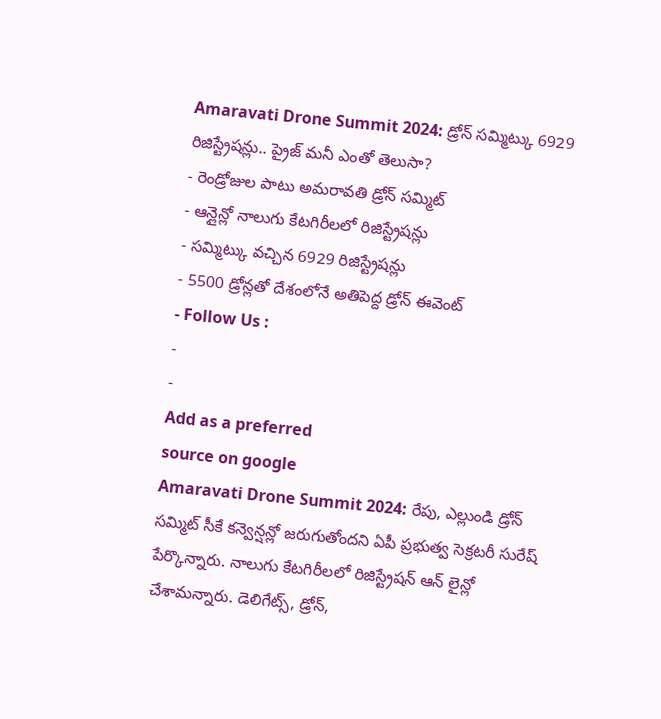Amaravati Drone Summit 2024: డ్రోన్ సమ్మిట్కు 6929 రిజిస్ట్రేషన్లు.. ప్రైజ్ మనీ ఎంతో తెలుసా?
- రెండ్రోజుల పాటు అమరావతి డ్రోన్ సమ్మిట్
- ఆన్లైన్లో నాలుగు కేటగిరీలలో రిజిస్ట్రేషన్లు
- సమ్మిట్కు వచ్చిన 6929 రిజిస్ట్రేషన్లు
- 5500 డ్రోన్లతో దేశంలోనే అతిపెద్ద డ్రోన్ ఈవెంట్
- Follow Us :
-
-
Add as a preferred
source on google
Amaravati Drone Summit 2024: రేపు, ఎల్లుండి డ్రోన్ సమ్మిట్ సీకే కన్వెన్షన్లో జరుగుతోందని ఏపీ ప్రభుత్వ సెక్రటరీ సురేష్ పేర్కొన్నారు. నాలుగు కేటగిరీలలో రిజిస్ట్రేషన్ ఆన్ లైన్లో చేశామన్నారు. డెలిగేట్స్, డ్రోన్,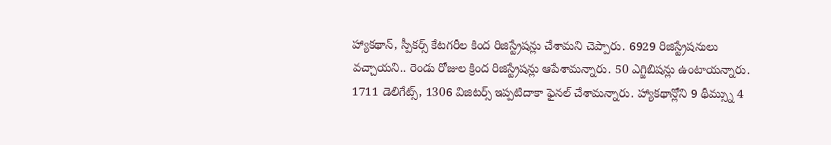హ్యాకథాన్, స్పీకర్స్ కేటగరీల కింద రిజిస్ట్రేషన్లు చేశామని చెప్పారు. 6929 రిజిస్ట్రేషనులు వచ్చాయని.. రెండు రోజుల క్రింద రిజిస్ట్రేషన్లు ఆపేశామన్నారు. 50 ఎగ్జిబిషన్లు ఉంటాయన్నారు. 1711 డెలిగేట్స్, 1306 విజిటర్స్ ఇప్పటిదాకా ఫైనల్ చేశామన్నారు. హ్యాకథాన్లోని 9 థీమ్స్ను 4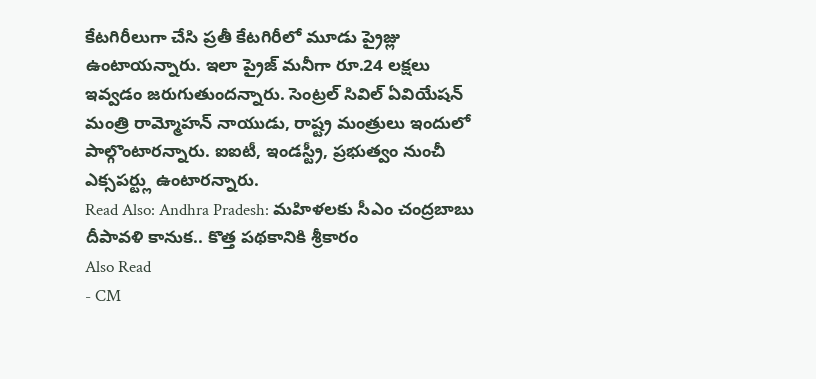కేటగిరీలుగా చేసి ప్రతీ కేటగిరీలో మూడు ప్రైజ్లు ఉంటాయన్నారు. ఇలా ప్రైజ్ మనీగా రూ.24 లక్షలు ఇవ్వడం జరుగుతుందన్నారు. సెంట్రల్ సివిల్ ఏవియేషన్ మంత్రి రామ్మోహన్ నాయుడు, రాష్ట్ర మంత్రులు ఇందులో పాల్గొంటారన్నారు. ఐఐటీ, ఇండస్ట్రీ, ప్రభుత్వం నుంచీ ఎక్సపర్ట్లు ఉంటారన్నారు.
Read Also: Andhra Pradesh: మహిళలకు సీఎం చంద్రబాబు దీపావళి కానుక.. కొత్త పథకానికి శ్రీకారం
Also Read
- CM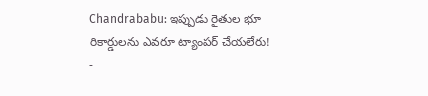Chandrababu: ఇప్పుడు రైతుల భూ రికార్డులను ఎవరూ ట్యాంపర్ చేయలేరు!
-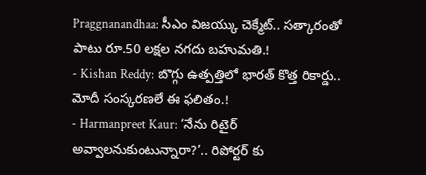Praggnanandhaa: సీఎం విజయ్కు చెక్మేట్.. సత్కారంతో పాటు రూ.50 లక్షల నగదు బహుమతి.!
- Kishan Reddy: బొగ్గు ఉత్పత్తిలో భారత్ కొత్త రికార్డు.. మోదీ సంస్కరణలే ఈ ఫలితం.!
- Harmanpreet Kaur: ‘నేను రిటైర్ అవ్వాలనుకుంటున్నారా?’.. రిపోర్టర్ కు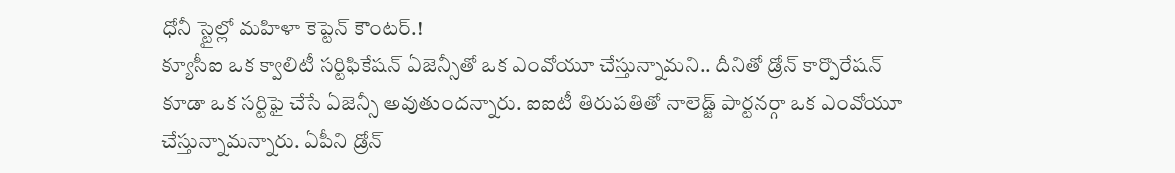ధోనీ స్టైల్లో మహిళా కెప్టెన్ కౌంటర్.!
క్యూసీఐ ఒక క్వాలిటీ సర్టిఫికేషన్ ఏజెన్సీతో ఒక ఎంవోయూ చేస్తున్నామని.. దీనితో డ్రోన్ కార్పొరేషన్ కూడా ఒక సర్టిఫై చేసే ఏజెన్సీ అవుతుందన్నారు. ఐఐటీ తిరుపతితో నాలెడ్జ్ పార్టనర్గా ఒక ఎంవోయూ చేస్తున్నామన్నారు. ఏపీని డ్రోన్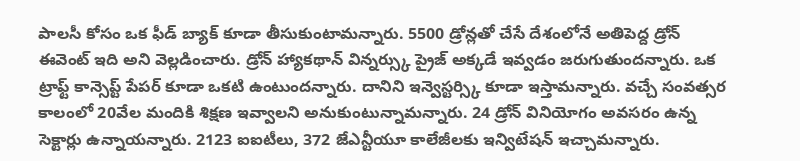పాలసీ కోసం ఒక ఫీడ్ బ్యాక్ కూడా తీసుకుంటామన్నారు. 5500 డ్రోన్లతో చేసే దేశంలోనే అతిపెద్ద డ్రోన్ ఈవెంట్ ఇది అని వెల్లడించారు. డ్రోన్ హ్యాకథాన్ విన్నర్స్కు ప్రైజ్ అక్కడే ఇవ్వడం జరుగుతుందన్నారు. ఒక ట్రాఫ్ట్ కాన్సెప్ట్ పేపర్ కూడా ఒకటి ఉంటుందన్నారు. దానిని ఇన్వెస్టర్స్కి కూడా ఇస్తామన్నారు. వచ్చే సంవత్సర కాలంలో 20వేల మందికి శిక్షణ ఇవ్వాలని అనుకుంటున్నామన్నారు. 24 డ్రోన్ వినియోగం అవసరం ఉన్న సెక్టార్లు ఉన్నాయన్నారు. 2123 ఐఐటీలు, 372 జేఎన్టీయూ కాలేజీలకు ఇన్విటేషన్ ఇచ్చామన్నారు.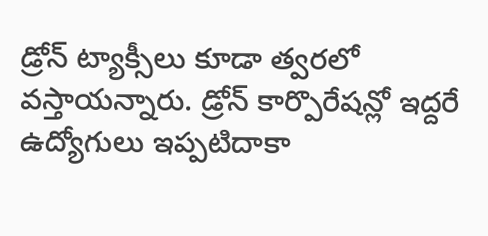డ్రోన్ ట్యాక్సీలు కూడా త్వరలో వస్తాయన్నారు. డ్రోన్ కార్పొరేషన్లో ఇద్దరే ఉద్యోగులు ఇప్పటిదాకా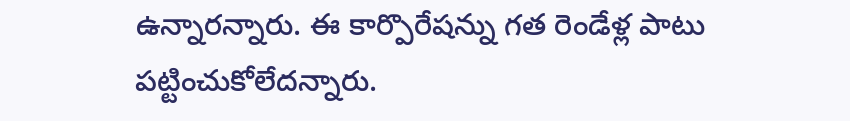ఉన్నారన్నారు. ఈ కార్పొరేషన్ను గత రెండేళ్ల పాటు పట్టించుకోలేదన్నారు.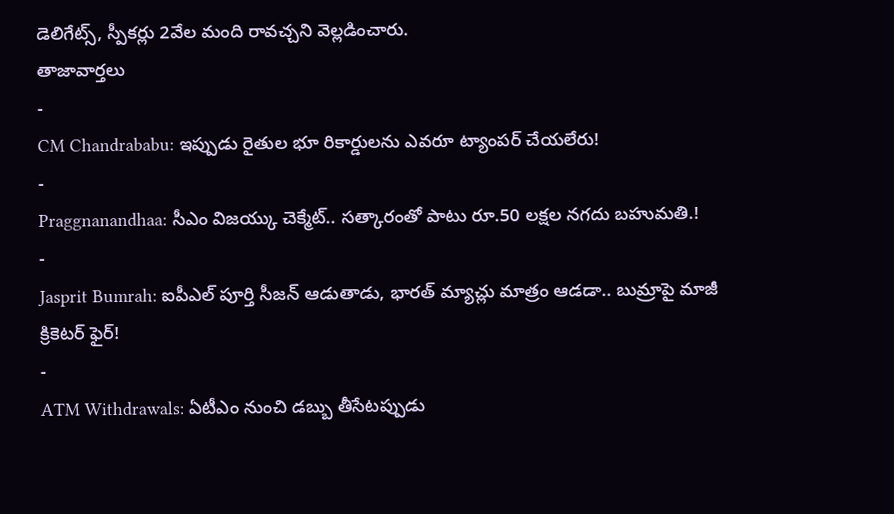డెలిగేట్స్, స్పీకర్లు 2వేల మంది రావచ్చని వెల్లడించారు.
తాజావార్తలు
-
CM Chandrababu: ఇప్పుడు రైతుల భూ రికార్డులను ఎవరూ ట్యాంపర్ చేయలేరు!
-
Praggnanandhaa: సీఎం విజయ్కు చెక్మేట్.. సత్కారంతో పాటు రూ.50 లక్షల నగదు బహుమతి.!
-
Jasprit Bumrah: ఐపీఎల్ పూర్తి సీజన్ ఆడుతాడు, భారత్ మ్యాచ్లు మాత్రం ఆడడా.. బుమ్రాపై మాజీ క్రికెటర్ ఫైర్!
-
ATM Withdrawals: ఏటీఎం నుంచి డబ్బు తీసేటప్పుడు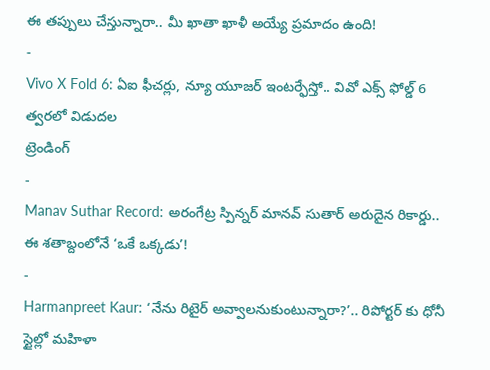ఈ తప్పులు చేస్తున్నారా.. మీ ఖాతా ఖాళీ అయ్యే ప్రమాదం ఉంది!
-
Vivo X Fold 6: ఏఐ ఫీచర్లు, న్యూ యూజర్ ఇంటర్ఫేస్తో.. వివో ఎక్స్ ఫోల్డ్ 6 త్వరలో విడుదల
ట్రెండింగ్
-
Manav Suthar Record: అరంగేట్ర స్పిన్నర్ మానవ్ సుతార్ అరుదైన రికార్డు.. ఈ శతాబ్దంలోనే ‘ఒకే ఒక్కడు’!
-
Harmanpreet Kaur: ‘నేను రిటైర్ అవ్వాలనుకుంటున్నారా?’.. రిపోర్టర్ కు ధోనీ స్టైల్లో మహిళా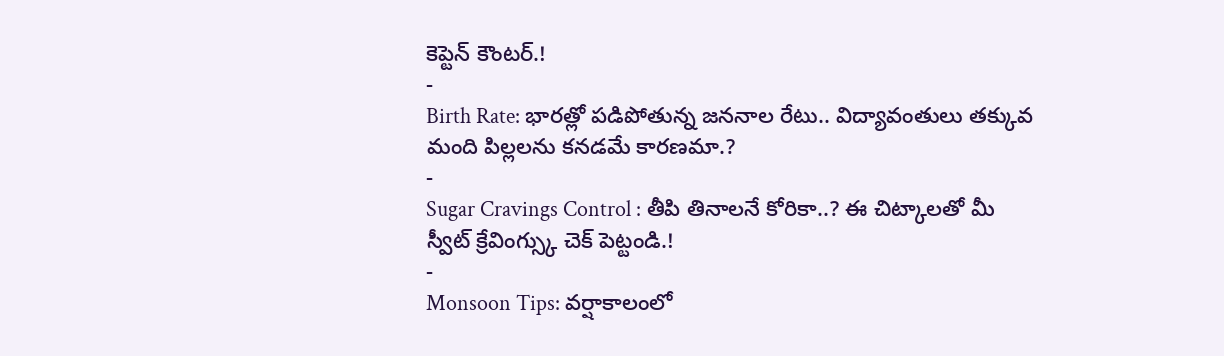కెప్టెన్ కౌంటర్.!
-
Birth Rate: భారత్లో పడిపోతున్న జననాల రేటు.. విద్యావంతులు తక్కువ మంది పిల్లలను కనడమే కారణమా.?
-
Sugar Cravings Control : తీపి తినాలనే కోరికా..? ఈ చిట్కాలతో మీ స్వీట్ క్రేవింగ్స్కు చెక్ పెట్టండి.!
-
Monsoon Tips: వర్షాకాలంలో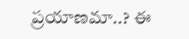ప్రయాణమా..? ఈ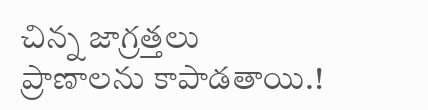చిన్న జాగ్రత్తలు ప్రాణాలను కాపాడతాయి.!